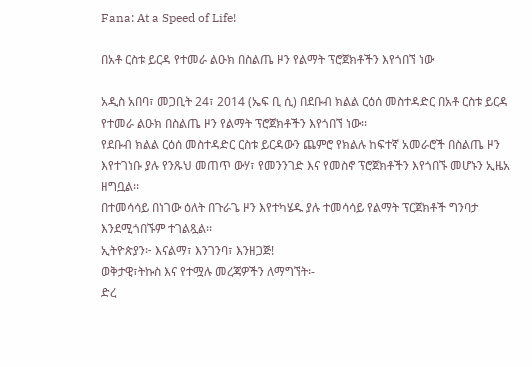Fana: At a Speed of Life!

በአቶ ርስቱ ይርዳ የተመራ ልዑክ በስልጤ ዞን የልማት ፕሮጀክቶችን እየጎበኘ ነው

አዲስ አበባ፣ መጋቢት 24፣ 2014 (ኤፍ ቢ ሲ) በደቡብ ክልል ርዕሰ መስተዳድር በአቶ ርስቱ ይርዳ የተመራ ልዑክ በስልጤ ዞን የልማት ፕሮጀክቶችን እየጎበኘ ነው፡፡
የደቡብ ክልል ርዕሰ መስተዳድር ርስቱ ይርዳውን ጨምሮ የክልሉ ከፍተኛ አመራሮች በስልጤ ዞን እየተገነቡ ያሉ የንጹህ መጠጥ ውሃ፣ የመንንገድ እና የመስኖ ፕሮጀክቶችን እየጎበኙ መሆኑን ኢዜአ ዘግቧል፡፡
በተመሳሳይ በነገው ዕለት በጉራጌ ዞን እየተካሄዱ ያሉ ተመሳሳይ የልማት ፕርጀክቶች ግንባታ እንደሚጎበኙም ተገልጿል፡፡
ኢትዮጵያን፦ እናልማ፣ እንገንባ፣ እንዘጋጅ!
ወቅታዊ፣ትኩስ እና የተሟሉ መረጃዎችን ለማግኘት፡-
ድረ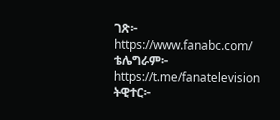ገጽ፦ https://www.fanabc.com/
ቴሌግራም፦ https://t.me/fanatelevision
ትዊተር፦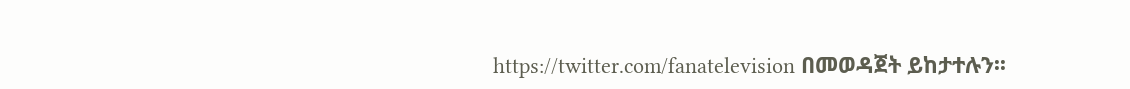https://twitter.com/fanatelevision በመወዳጀት ይከታተሉን፡፡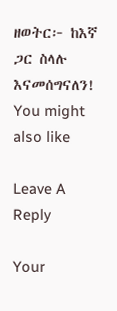ዘወትር፦ ከእኛ ጋር ስላሉ እናመሰግናለን!
You might also like

Leave A Reply

Your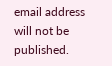email address will not be published.